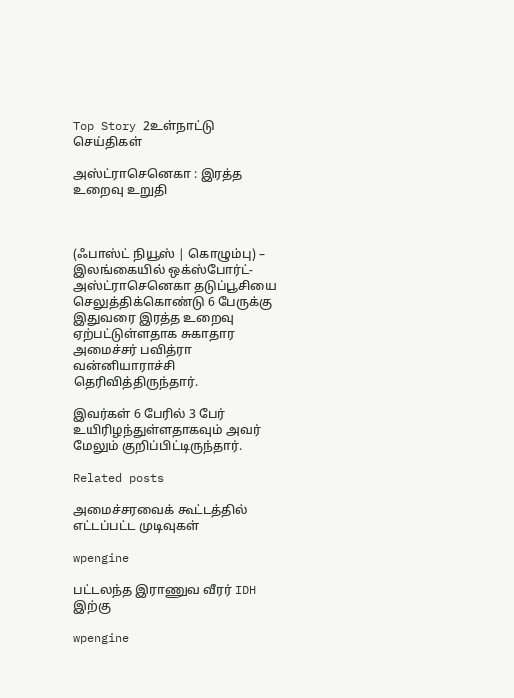Top Story 2உள்நாட்டு செய்திகள்

அஸ்ட்ராசெனெகா : இரத்த உறைவு உறுதி



(ஃபாஸ்ட் நியூஸ் | கொழும்பு) – இலங்கையில் ஒக்ஸ்போர்ட்-அஸ்ட்ராசெனெகா தடுப்பூசியை செலுத்திக்கொண்டு 6 பேருக்கு இதுவரை இரத்த உறைவு ஏற்பட்டுள்ளதாக சுகாதார அமைச்சர் பவித்ரா வன்னியாராச்சி தெரிவித்திருந்தார்.

இவர்கள் 6 பேரில் 3 பேர் உயிரிழந்துள்ளதாகவும் அவர் மேலும் குறிப்பிட்டிருந்தார்.

Related posts

அமைச்சரவைக் கூட்டத்தில் எட்டப்பட்ட முடிவுகள்

wpengine

பட்டலந்த இராணுவ வீரர் IDH இற்கு

wpengine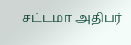சட்டமா அதிபர்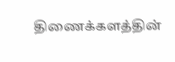திணைக்களத்தின்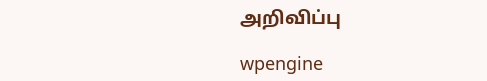அறிவிப்பு

wpengine